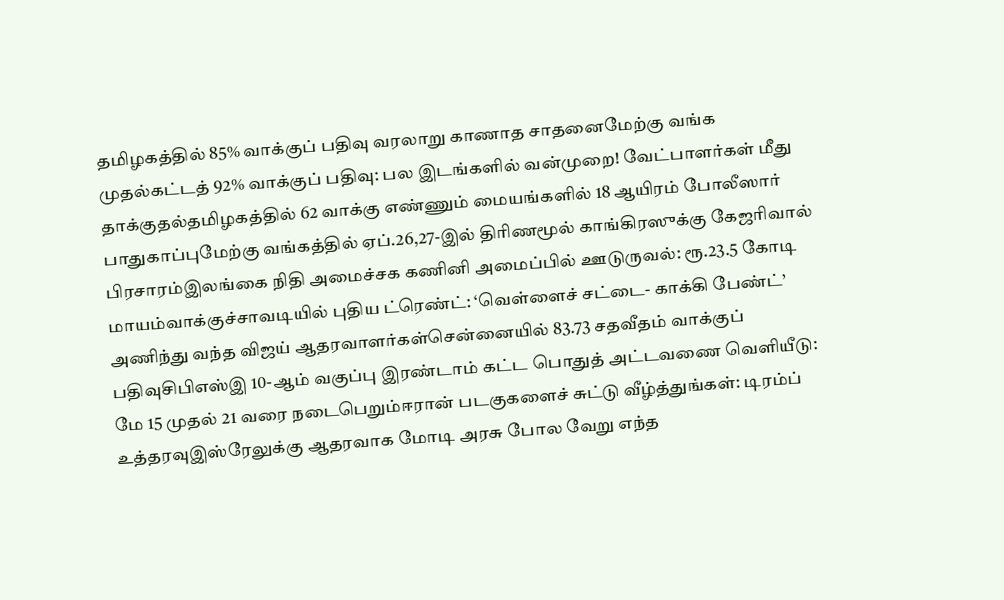தமிழகத்தில் 85% வாக்குப் பதிவு வரலாறு காணாத சாதனைமேற்கு வங்க முதல்கட்டத் 92% வாக்குப் பதிவு: பல இடங்களில் வன்முறை! வேட்பாளர்கள் மீது தாக்குதல்தமிழகத்தில் 62 வாக்கு எண்ணும் மையங்களில் 18 ஆயிரம் போலீஸார் பாதுகாப்புமேற்கு வங்கத்தில் ஏப்.26,27-இல் திரிணமூல் காங்கிரஸுக்கு கேஜரிவால் பிரசாரம்இலங்கை நிதி அமைச்சக கணினி அமைப்பில் ஊடுருவல்: ரூ.23.5 கோடி மாயம்வாக்குச்சாவடியில் புதிய ட்ரெண்ட்: ‘வெள்ளைச் சட்டை- காக்கி பேண்ட்’ அணிந்து வந்த விஜய் ஆதரவாளர்கள்சென்னையில் 83.73 சதவீதம் வாக்குப் பதிவுசிபிஎஸ்இ 10-ஆம் வகுப்பு இரண்டாம் கட்ட பொதுத் அட்டவணை வெளியீடு: மே 15 முதல் 21 வரை நடைபெறும்ஈரான் படகுகளைச் சுட்டு வீழ்த்துங்கள்: டிரம்ப் உத்தரவுஇஸ்ரேலுக்கு ஆதரவாக மோடி அரசு போல வேறு எந்த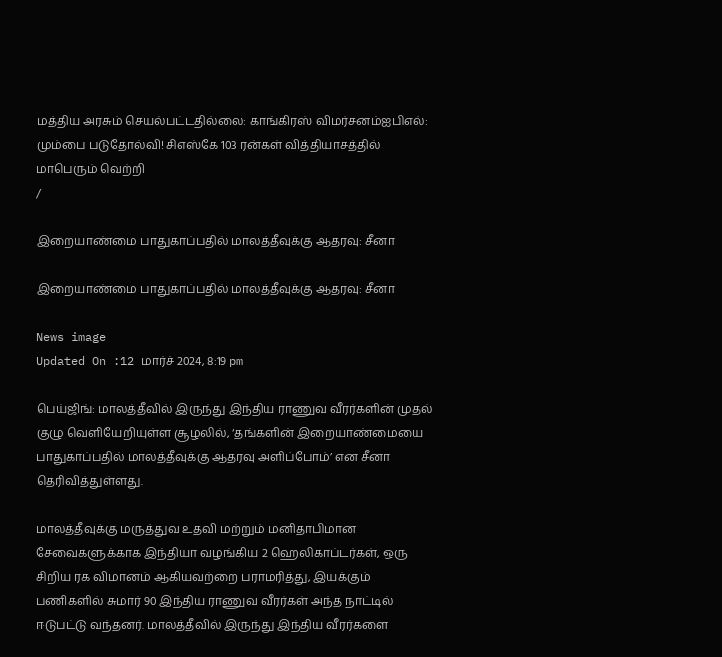மத்திய அரசும் செயல்பட்டதில்லை: காங்கிரஸ் விமர்சனம்ஐபிஎல்: மும்பை படுதோல்வி! சிஎஸ்கே 103 ரன்கள் வித்தியாசத்தில் மாபெரும் வெற்றி
/

இறையாண்மை பாதுகாப்பதில் மாலத்தீவுக்கு ஆதரவு: சீனா

இறையாண்மை பாதுகாப்பதில் மாலத்தீவுக்கு ஆதரவு: சீனா

News image
Updated On :12 மார்ச் 2024, 8:19 pm

பெய்ஜிங்: மாலத்தீவில் இருந்து இந்திய ராணுவ வீரர்களின் முதல் குழு வெளியேறியுள்ள சூழலில், ‘தங்களின் இறையாண்மையை பாதுகாப்பதில் மாலத்தீவுக்கு ஆதரவு அளிப்போம்’ என சீனா தெரிவித்துள்ளது.

மாலத்தீவுக்கு மருத்துவ உதவி மற்றும் மனிதாபிமான சேவைகளுக்காக இந்தியா வழங்கிய 2 ஹெலிகாப்டர்கள், ஒரு சிறிய ரக விமானம் ஆகியவற்றை பராமரித்து, இயக்கும் பணிகளில் சுமார் 90 இந்திய ராணுவ வீரர்கள் அந்த நாட்டில் ஈடுபட்டு வந்தனர். மாலத்தீவில் இருந்து இந்திய வீரர்களை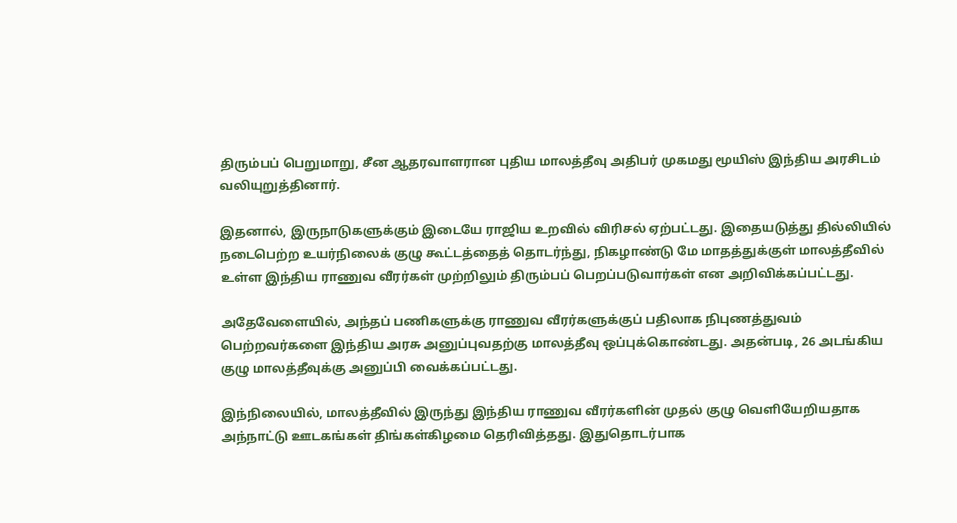திரும்பப் பெறுமாறு, சீன ஆதரவாளரான புதிய மாலத்தீவு அதிபர் முகமது மூயிஸ் இந்திய அரசிடம் வலியுறுத்தினார்.

இதனால், இருநாடுகளுக்கும் இடையே ராஜிய உறவில் விரிசல் ஏற்பட்டது. இதையடுத்து தில்லியில் நடைபெற்ற உயர்நிலைக் குழு கூட்டத்தைத் தொடர்ந்து, நிகழாண்டு மே மாதத்துக்குள் மாலத்தீவில் உள்ள இந்திய ராணுவ வீரர்கள் முற்றிலும் திரும்பப் பெறப்படுவார்கள் என அறிவிக்கப்பட்டது.

அதேவேளையில், அந்தப் பணிகளுக்கு ராணுவ வீரர்களுக்குப் பதிலாக நிபுணத்துவம் பெற்றவர்களை இந்திய அரசு அனுப்புவதற்கு மாலத்தீவு ஒப்புக்கொண்டது. அதன்படி, 26 அடங்கிய குழு மாலத்தீவுக்கு அனுப்பி வைக்கப்பட்டது.

இந்நிலையில், மாலத்தீவில் இருந்து இந்திய ராணுவ வீரர்களின் முதல் குழு வெளியேறியதாக அந்நாட்டு ஊடகங்கள் திங்கள்கிழமை தெரிவித்தது. இதுதொடர்பாக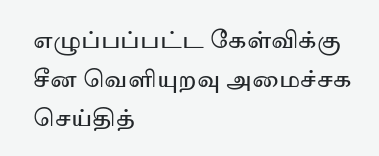எழுப்பப்பட்ட கேள்விக்கு சீன வெளியுறவு அமைச்சக செய்தித்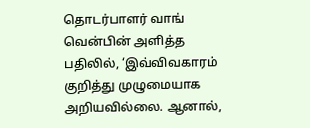தொடர்பாளர் வாங் வென்பின் அளித்த பதிலில், ‘இவ்விவகாரம் குறித்து முழுமையாக அறியவில்லை. ஆனால்,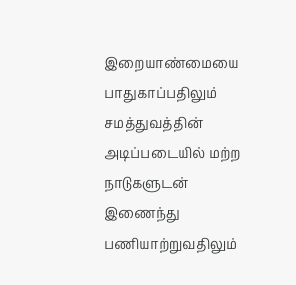இறையாண்மையை பாதுகாப்பதிலும் சமத்துவத்தின் அடிப்படையில் மற்ற நாடுகளுடன் இணைந்து பணியாற்றுவதிலும்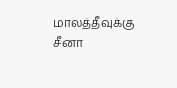மாலத்தீவுக்கு சீனா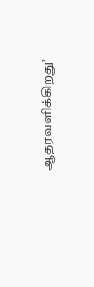ஆதரவளிக்கிறது’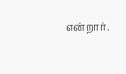என்றார்.